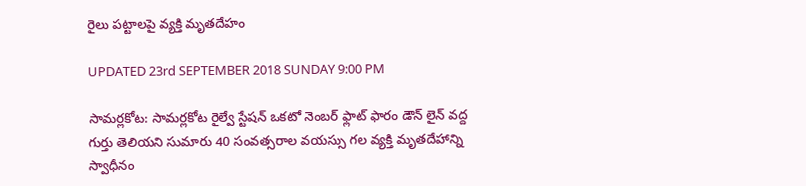రైలు పట్టాలపై వ్యక్తి మృతదేహం

UPDATED 23rd SEPTEMBER 2018 SUNDAY 9:00 PM

సామర్లకోట: సామర్లకోట రైల్వే స్టేషన్ ఒకటో నెంబర్ ఫ్లాట్ ఫారం డౌన్ లైన్ వద్ద గుర్తు తెలియని సుమారు 40 సంవత్సరాల వయస్సు గల వ్యక్తి మృతదేహాన్ని స్వాధీనం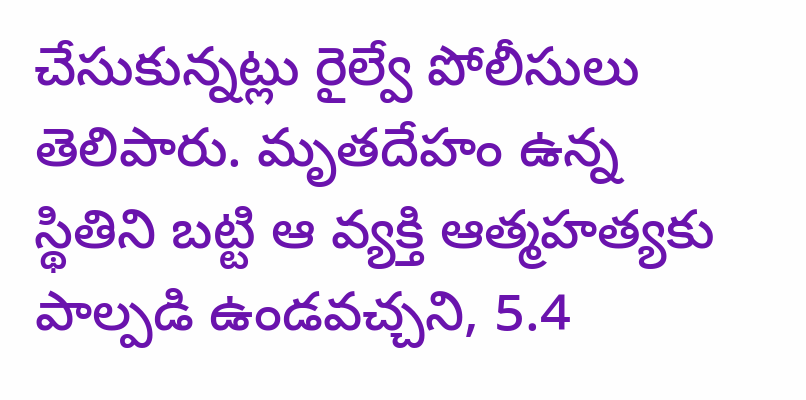చేసుకున్నట్లు రైల్వే పోలీసులు తెలిపారు. మృతదేహం ఉన్న స్థితిని బట్టి ఆ వ్యక్తి ఆత్మహత్యకు పాల్పడి ఉండవచ్చని, 5.4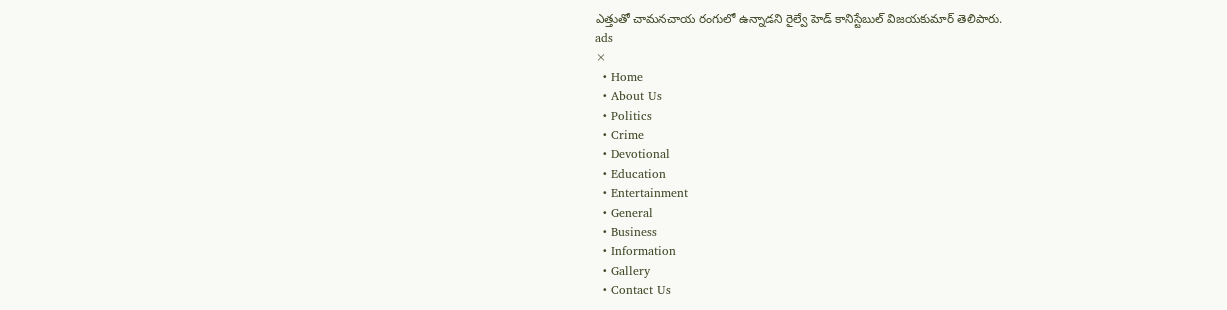ఎత్తుతో చామనచాయ రంగులో ఉన్నాడని రైల్వే హెడ్ కానిస్టేబుల్ విజయకుమార్ తెలిపారు.
ads
×
  • Home
  • About Us
  • Politics
  • Crime
  • Devotional
  • Education
  • Entertainment
  • General
  • Business
  • Information
  • Gallery
  • Contact Us